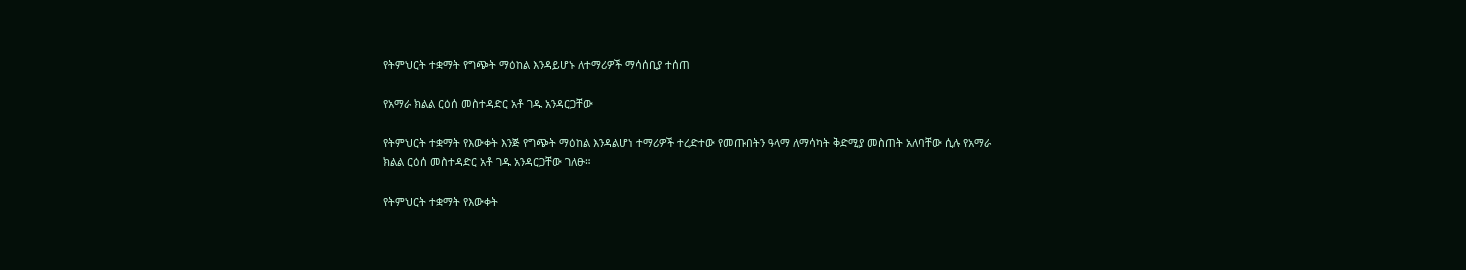የትምህርት ተቋማት የግጭት ማዕከል እንዳይሆኑ ለተማሪዎች ማሳሰቢያ ተሰጠ

የአማራ ክልል ርዕሰ መስተዳድር አቶ ገዱ አንዳርጋቸው

የትምህርት ተቋማት የእውቀት እንጅ የግጭት ማዕከል እንዳልሆነ ተማሪዎች ተረድተው የመጡበትን ዓላማ ለማሳካት ቅድሚያ መስጠት አለባቸው ሲሉ የአማራ ክልል ርዕሰ መስተዳድር አቶ ገዱ አንዳርጋቸው ገለፁ።

የትምህርት ተቋማት የእውቀት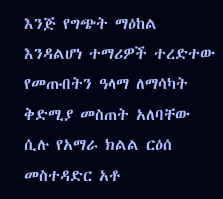እንጅ የግጭት ማዕከል እንዳልሆነ ተማሪዎች ተረድተው የመጡበትን ዓላማ ለማሳካት ቅድሚያ መስጠት አለባቸው ሲሉ የአማራ ክልል ርዕሰ መስተዳድር አቶ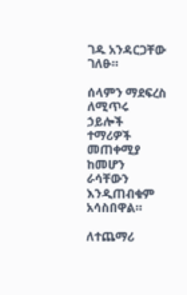ገዱ አንዳርጋቸው ገለፁ።

ሰላምን ማደፍረስ ለሚጥሩ ኃይሎች ተማሪዎች መጠቀሚያ ከመሆን ራሳቸውን እንዲጠብቁም አሳስበዋል።

ለተጨማሪ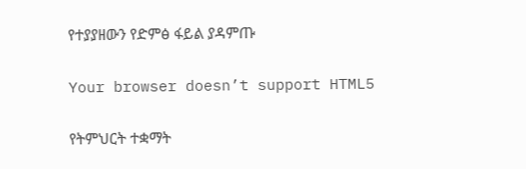የተያያዘውን የድምፅ ፋይል ያዳምጡ

Your browser doesn’t support HTML5

የትምህርት ተቋማት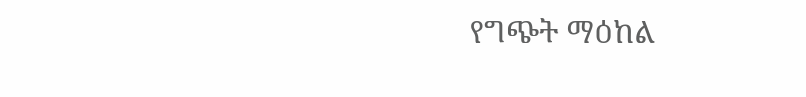የግጭት ማዕከል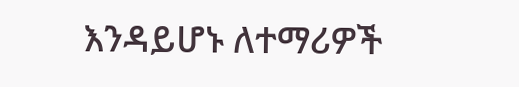እንዳይሆኑ ለተማሪዎች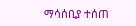ማሳሰቢያ ተሰጠ